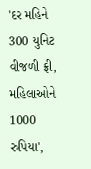'દર મહિને 300 યુનિટ વીજળી ફ્રી, મહિલાઓને 1000 રુપિયા',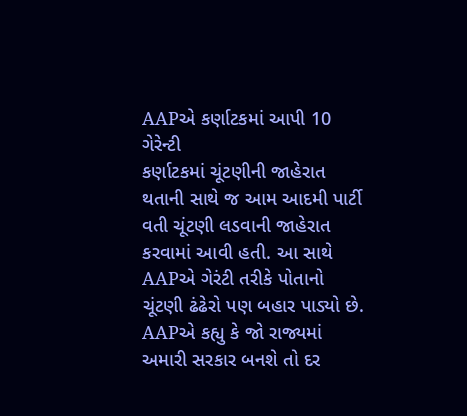AAPએ કર્ણાટકમાં આપી 10 ગેરેન્ટી
કર્ણાટકમાં ચૂંટણીની જાહેરાત થતાની સાથે જ આમ આદમી પાર્ટી વતી ચૂંટણી લડવાની જાહેરાત કરવામાં આવી હતી. આ સાથે AAPએ ગેરંટી તરીકે પોતાનો ચૂંટણી ઢંઢેરો પણ બહાર પાડ્યો છે. AAPએ કહ્યુ કે જો રાજ્યમાં અમારી સરકાર બનશે તો દર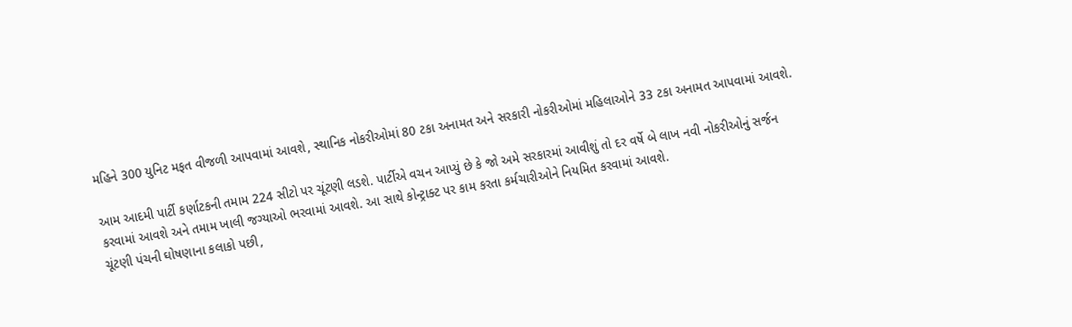મહિને 300 યુનિટ મફત વીજળી આપવામાં આવશે, સ્થાનિક નોકરીઓમાં 80 ટકા અનામત અને સરકારી નોકરીઓમાં મહિલાઓને 33 ટકા અનામત આપવામાં આવશે.

આમ આદમી પાર્ટી કર્ણાટકની તમામ 224 સીટો પર ચૂંટણી લડશે. પાર્ટીએ વચન આપ્યું છે કે જો અમે સરકારમાં આવીશું તો દર વર્ષે બે લાખ નવી નોકરીઓનું સર્જન કરવામાં આવશે અને તમામ ખાલી જગ્યાઓ ભરવામાં આવશે. આ સાથે કોન્ટ્રાક્ટ પર કામ કરતા કર્મચારીઓને નિયમિત કરવામાં આવશે.
ચૂંટણી પંચની ઘોષણાના કલાકો પછી,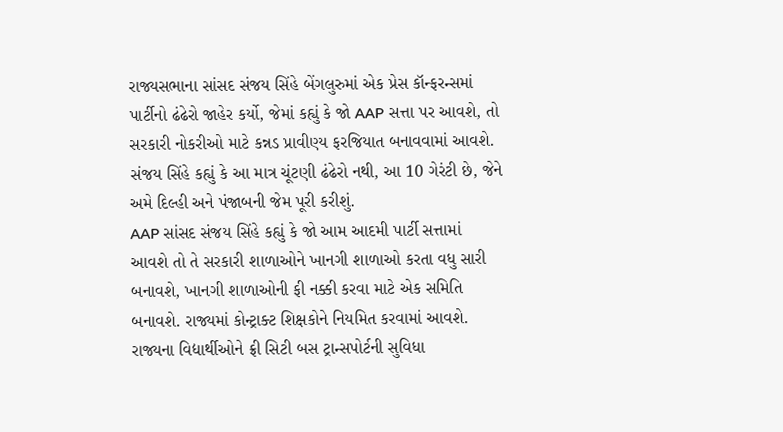રાજ્યસભાના સાંસદ સંજય સિંહે બેંગલુરુમાં એક પ્રેસ કૉન્ફરન્સમાં પાર્ટીનો ઢંઢેરો જાહેર કર્યો, જેમાં કહ્યું કે જો AAP સત્તા પર આવશે, તો સરકારી નોકરીઓ માટે કન્નડ પ્રાવીણ્ય ફરજિયાત બનાવવામાં આવશે. સંજય સિંહે કહ્યું કે આ માત્ર ચૂંટણી ઢંઢેરો નથી, આ 10 ગેરંટી છે, જેને અમે દિલ્હી અને પંજાબની જેમ પૂરી કરીશું.
AAP સાંસદ સંજય સિંહે કહ્યું કે જો આમ આદમી પાર્ટી સત્તામાં આવશે તો તે સરકારી શાળાઓને ખાનગી શાળાઓ કરતા વધુ સારી બનાવશે, ખાનગી શાળાઓની ફી નક્કી કરવા માટે એક સમિતિ બનાવશે. રાજ્યમાં કોન્ટ્રાક્ટ શિક્ષકોને નિયમિત કરવામાં આવશે. રાજ્યના વિદ્યાર્થીઓને ફ્રી સિટી બસ ટ્રાન્સપોર્ટની સુવિધા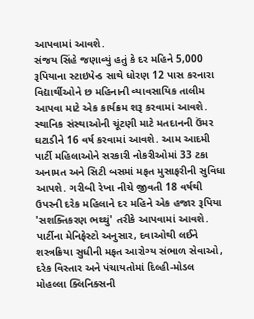આપવામાં આવશે.
સંજય સિંહે જણાવ્યું હતું કે દર મહિને 5,000 રૂપિયાના સ્ટાઇપેન્ડ સાથે ધોરણ 12 પાસ કરનારા વિદ્યાર્થીઓને છ મહિનાની વ્યાવસાયિક તાલીમ આપવા માટે એક કાર્યક્રમ શરૂ કરવામાં આવશે. સ્થાનિક સંસ્થાઓની ચૂંટણી માટે મતદાનની ઉંમર ઘટાડીને 16 વર્ષ કરવામાં આવશે. આમ આદમી પાર્ટી મહિલાઓને સરકારી નોકરીઓમાં 33 ટકા અનામત અને સિટી બસમાં મફત મુસાફરીની સુવિધા આપશે. ગરીબી રેખા નીચે જીવતી 18 વર્ષથી ઉપરની દરેક મહિલાને દર મહિને એક હજાર રૂપિયા 'સશક્તિકરણ ભથ્થું' તરીકે આપવામાં આવશે.
પાર્ટીના મેનિફેસ્ટો અનુસાર, દવાઓથી લઈને શસ્ત્રક્રિયા સુધીની મફત આરોગ્ય સંભાળ સેવાઓ, દરેક વિસ્તાર અને પંચાયતોમાં દિલ્હી-મોડલ મોહલ્લા ક્લિનિક્સની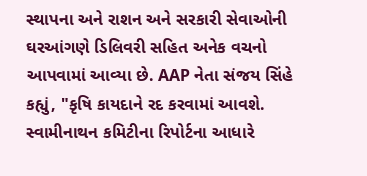સ્થાપના અને રાશન અને સરકારી સેવાઓની ઘરઆંગણે ડિલિવરી સહિત અનેક વચનો આપવામાં આવ્યા છે. AAP નેતા સંજય સિંહે કહ્યું, "કૃષિ કાયદાને રદ કરવામાં આવશે. સ્વામીનાથન કમિટીના રિપોર્ટના આધારે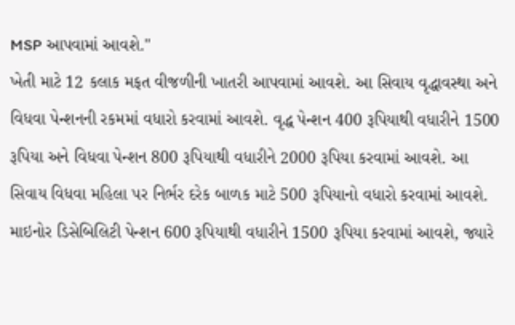MSP આપવામાં આવશે."
ખેતી માટે 12 કલાક મફત વીજળીની ખાતરી આપવામાં આવશે. આ સિવાય વૃદ્ધાવસ્થા અને વિધવા પેન્શનની રકમમાં વધારો કરવામાં આવશે. વૃદ્ધ પેન્શન 400 રૂપિયાથી વધારીને 1500 રૂપિયા અને વિધવા પેન્શન 800 રૂપિયાથી વધારીને 2000 રૂપિયા કરવામાં આવશે. આ સિવાય વિધવા મહિલા પર નિર્ભર દરેક બાળક માટે 500 રૂપિયાનો વધારો કરવામાં આવશે. માઇનોર ડિસેબિલિટી પેન્શન 600 રૂપિયાથી વધારીને 1500 રૂપિયા કરવામાં આવશે, જ્યારે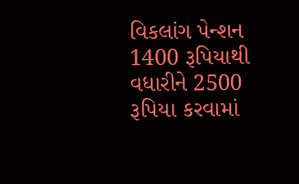વિકલાંગ પેન્શન 1400 રૂપિયાથી વધારીને 2500 રૂપિયા કરવામાં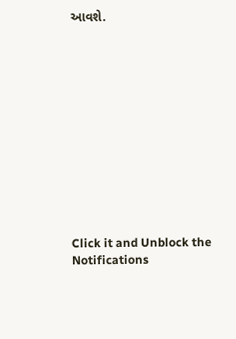આવશે.












Click it and Unblock the Notifications